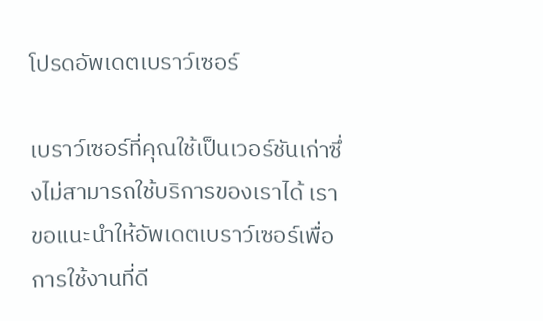โปรดอัพเดตเบราว์เซอร์

เบราว์เซอร์ที่คุณใช้เป็นเวอร์ชันเก่าซึ่งไม่สามารถใช้บริการของเราได้ เราขอแนะนำให้อัพเดตเบราว์เซอร์เพื่อการใช้งานที่ดี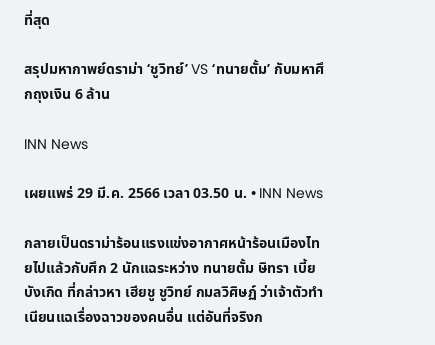ที่สุด

สรุปมหากาพย์ดราม่า ‘ชูวิทย์’ VS ‘ทนายตั้ม’ กับมหาศึกถุงเงิน 6 ล้าน

INN News

เผยแพร่ 29 มี.ค. 2566 เวลา 03.50 น. • INN News

กลายเป็นดราม่าร้อนแรงแข่งอากาศหน้าร้อนเมืองไทยไปแล้วกับศึก 2 นักแฉระหว่าง ทนายตั้ม ษิทรา เบี้ยบังเกิด ที่กล่าวหา เฮียชู ชูวิทย์ กมลวิศิษฏ์ ว่าเจ้าตัวทำเนียนแฉเรื่องฉาวของคนอื่น แต่อันที่จริงก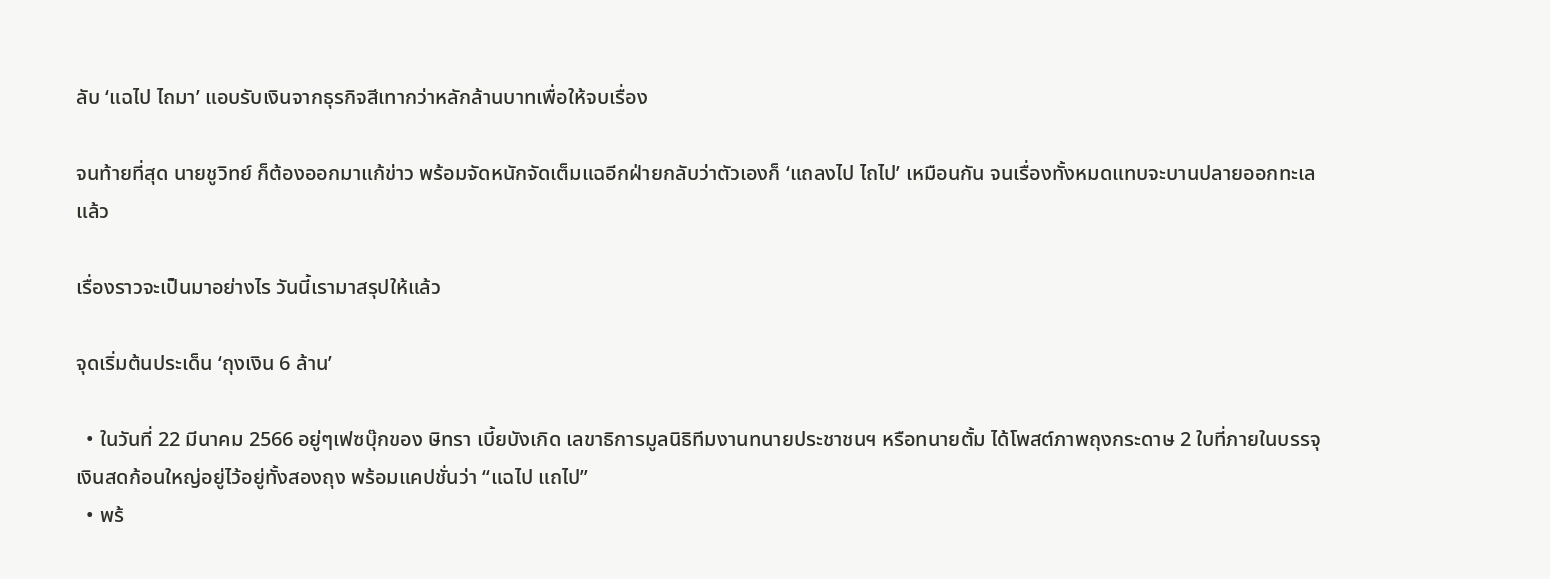ลับ ‘แฉไป ไถมา’ แอบรับเงินจากธุรกิจสีเทากว่าหลักล้านบาทเพื่อให้จบเรื่อง

จนท้ายที่สุด นายชูวิทย์ ก็ต้องออกมาแก้ข่าว พร้อมจัดหนักจัดเต็มแฉอีกฝ่ายกลับว่าตัวเองก็ ‘แถลงไป ไถไป’ เหมือนกัน จนเรื่องทั้งหมดแทบจะบานปลายออกทะเลแล้ว

เรื่องราวจะเป็นมาอย่างไร วันนี้เรามาสรุปให้แล้ว

จุดเริ่มต้นประเด็น ‘ถุงเงิน 6 ล้าน’

  • ในวันที่ 22 มีนาคม 2566 อยู่ๆเฟซบุ๊กของ ษิทรา เบี้ยบังเกิด เลขาธิการมูลนิธิทีมงานทนายประชาชนฯ หรือทนายตั้ม ได้โพสต์ภาพถุงกระดาษ 2 ใบที่ภายในบรรจุเงินสดก้อนใหญ่อยู่ไว้อยู่ทั้งสองถุง พร้อมแคปชั่นว่า “แฉไป แถไป”
  • พร้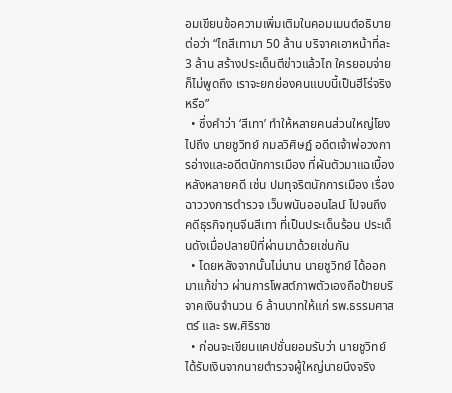อมเขียนข้อความเพิ่มเติมในคอมเมนต์อธิบายต่อว่า “ไถสีเทามา 50 ล้าน บริจาคเอาหน้าที่ละ 3 ล้าน สร้างประเด็นตีข่าวแล้วไถ ใครยอมจ่ายก็ไม่พูดถึง เราจะยกย่องคนแบบนี้เป็นฮีโร่จริงหรือ”
  • ซึ่งคำว่า ‘สีเทา’ ทำให้หลายคนส่วนใหญ่โยงไปถึง นายชูวิทย์ กมลวิศิษฏ์ อดีตเจ้าพ่อวงการอ่างและอดีตนักการเมือง ที่ผันตัวมาแฉเบื้องหลังหลายคดี เช่น ปมทุจริตนักการเมือง เรื่องฉาววงการตำรวจ เว็บพนันออนไลน์ ไปจนถึง คดีธุรกิจทุนจีนสีเทา ที่เป็นประเด็นร้อน ประเด็นดังเมื่อปลายปีที่ผ่านมาด้วยเช่นกัน
  • โดยหลังจากนั้นไม่นาน นายชูวิทย์ ได้ออกมาแก้ข่าว ผ่านการโพสต์ภาพตัวเองถือป้ายบริจาคเงินจำนวน 6 ล้านบาทให้แก่ รพ.ธรรมศาสตร์ และ รพ.ศิริราช
  • ก่อนจะเขียนแคปชั่นยอมรับว่า นายชูวิทย์ได้รับเงินจากนายตำรวจผู้ใหญ่นายนึงจริง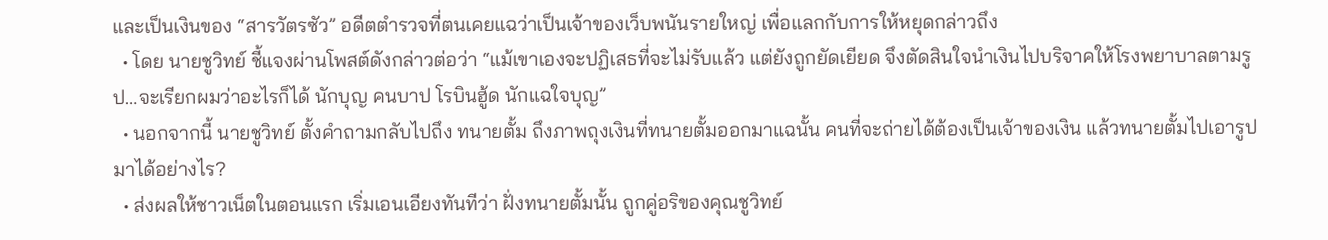และเป็นเงินของ “สารวัตรซัว” อดีตตำรวจที่ตนเคยแฉว่าเป็นเจ้าของเว็บพนันรายใหญ่ เพื่อแลกกับการให้หยุดกล่าวถึง
  • โดย นายชูวิทย์ ชี้แจงผ่านโพสต์ดังกล่าวต่อว่า “แม้เขาเองจะปฏิเสธที่จะไม่รับแล้ว แต่ยังถูกยัดเยียด จึงตัดสินใจนำเงินไปบริจาคให้โรงพยาบาลตามรูป…จะเรียกผมว่าอะไรก็ได้ นักบุญ คนบาป โรบินฮู้ด นักแฉใจบุญ”
  • นอกจากนี้ นายชูวิทย์ ตั้งคำถามกลับไปถึง ทนายตั้ม ถึงภาพถุงเงินที่ทนายตั้มออกมาแฉนั้น คนที่จะถ่ายได้ต้องเป็นเจ้าของเงิน แล้วทนายตั้มไปเอารูปมาได้อย่างไร?
  • ส่งผลให้ชาวเน็ตในตอนแรก เริ่มเอนเอียงทันทีว่า ฝั่งทนายตั้มนั้น ถูกคู่อริของคุณชูวิทย์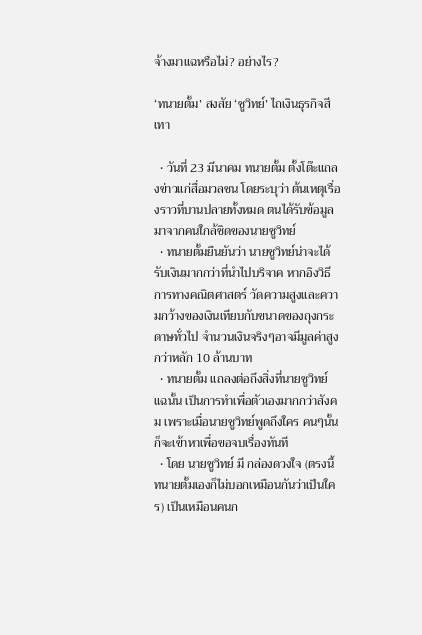จ้างมาแฉหรือไม่? อย่างไร?

‘ทนายตั้ม’ สงสัย ‘ชูวิทย์’ ไถเงินธุรกิจสีเทา

  • วันที่ 23 มีนาคม ทนายตั้ม ตั้งโต๊ะแถลงข่าวแก่สื่อมวลชน โดยระบุว่า ต้นเหตุเรื่องราวที่บานปลายทั้งหมด ตนได้รับข้อมูลมาจากคนใกล้ชิดของนายชูวิทย์
  • ทนายตั้มยืนยันว่า นายชูวิทย์น่าจะได้รับเงินมากกว่าที่นำไปบริจาค หากอิงวิธีการทางคณิตศาสตร์ วัดความสูงและความกว้างของเงินเทียบกับขนาดของถุงกระดาษทั่วไป จำนวนเงินจริงๆอาจมีมูลค่าสูงกว่าหลัก 10 ล้านบาท
  • ทนายตั้ม แถลงต่อถึงสิ่งที่นายชูวิทย์แฉนั้น เป็นการทำเพื่อตัวเองมากกว่าสังคม เพราะเมื่อนายชูวิทย์พูดถึงใคร คนๆนั้นก็จะเข้าหาเพื่อขอจบเรื่องทันที
  • โดย นายชูวิทย์ มี กล่องดวงใจ (ตรงนี้ทนายตั้มเองก็ไม่บอกเหมือนกันว่าเป็นใคร) เป็นเหมือนคนก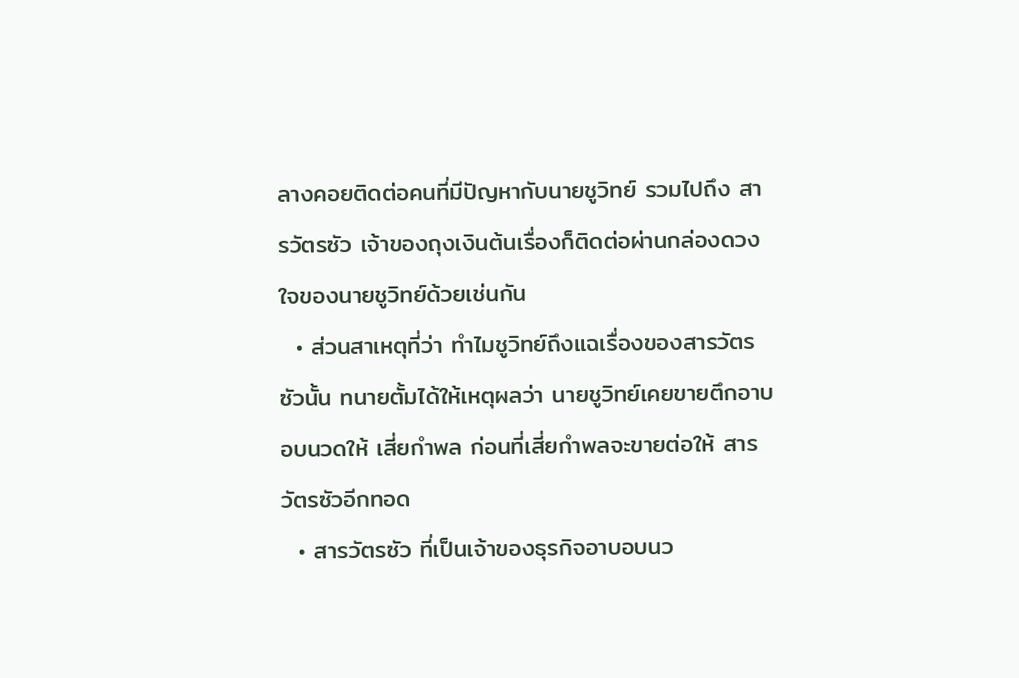ลางคอยติดต่อคนที่มีปัญหากับนายชูวิทย์ รวมไปถึง สารวัตรซัว เจ้าของถุงเงินต้นเรื่องก็ติดต่อผ่านกล่องดวงใจของนายชูวิทย์ด้วยเช่นกัน
  • ส่วนสาเหตุที่ว่า ทำไมชูวิทย์ถึงแฉเรื่องของสารวัตรซัวนั้น ทนายตั้มได้ให้เหตุผลว่า นายชูวิทย์เคยขายตึกอาบอบนวดให้ เสี่ยกำพล ก่อนที่เสี่ยกำพลจะขายต่อให้ สารวัตรซัวอีกทอด
  • สารวัตรซัว ที่เป็นเจ้าของธุรกิจอาบอบนว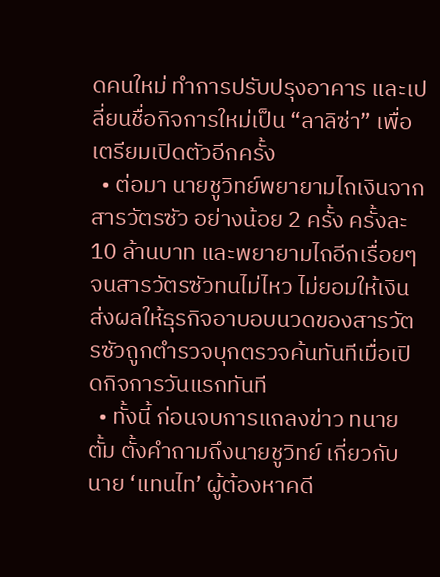ดคนใหม่ ทำการปรับปรุงอาคาร และเปลี่ยนชื่อกิจการใหม่เป็น “ลาลิซ่า” เพื่อเตรียมเปิดตัวอีกครั้ง
  • ต่อมา นายชูวิทย์พยายามไถเงินจากสารวัตรซัว อย่างน้อย 2 ครั้ง ครั้งละ 10 ล้านบาท และพยายามไถอีกเรื่อยๆ จนสารวัตรซัวทนไม่ไหว ไม่ยอมให้เงิน ส่งผลให้ธุรกิจอาบอบนวดของสารวัตรซัวถูกตำรวจบุกตรวจค้นทันทีเมื่อเปิดกิจการวันแรกทันที
  • ทั้งนี้ ก่อนจบการแถลงข่าว ทนายตั้ม ตั้งคำถามถึงนายชูวิทย์ เกี่ยวกับ นาย ‘แทนไท’ ผู้ต้องหาคดี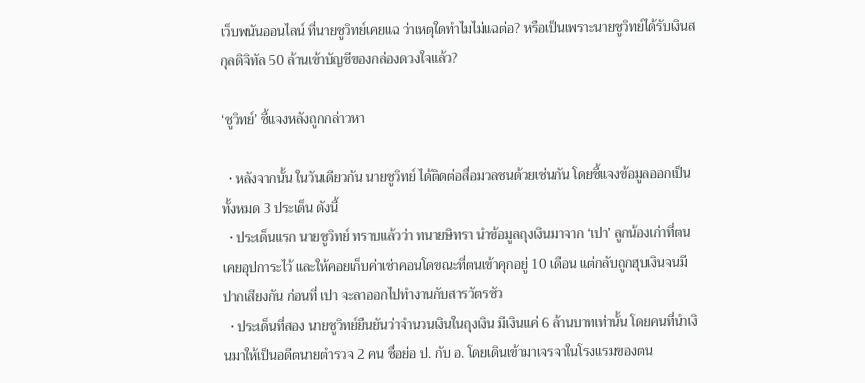เว็บพนันออนไลน์ ที่นายชูวิทย์เคยแฉ ว่าเหตุใดทำไมไม่แฉต่อ? หรือเป็นเพราะนายชูวิทย์ได้รับเงินสกุลดิจิทัล 50 ล้านเข้าบัญชีของกล่องดวงใจแล้ว?

‘ชูวิทย์’ ชี้แจงหลังถูกกล่าวหา

  • หลังจากนั้น ในวันเดียวกัน นายชูวิทย์ ได้ติดต่อสื่อมวลชนด้วยเช่นกัน โดยชี้แจงข้อมูลออกเป็นทั้งหมด 3 ประเด็น ดังนี้
  • ประเด็นแรก นายชูวิทย์ ทราบแล้วว่า ทนายษิทรา นำข้อมูลถุงเงินมาจาก ‘เปา’ ลูกน้องเก่าที่ตนเคยอุปการะไว้ และให้คอยเก็บค่าเช่าคอนโดขณะที่ตนเข้าคุกอยู่ 10 เดือน แต่กลับถูกฮุบเงินจนมีปากเสียงกัน ก่อนที่ เปา จะลาออกไปทำงานกับสารวัตรซัว
  • ประเด็นที่สอง นายชูวิทย์ยืนยันว่าจำนวนเงินในถุงเงิน มีเงินแค่ 6 ล้านบาทเท่านั้น โดยคนที่นำเงินมาให้เป็นอดีตนายตำรวจ 2 คน ชื่อย่อ ป. กับ อ. โดยเดินเข้ามาเจรจาในโรงแรมของตน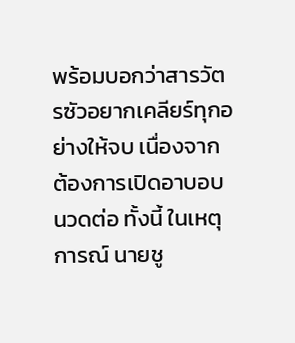พร้อมบอกว่าสารวัตรซัวอยากเคลียร์ทุกอย่างให้จบ เนื่องจากต้องการเปิดอาบอบนวดต่อ ทั้งนี้ ในเหตุการณ์ นายชู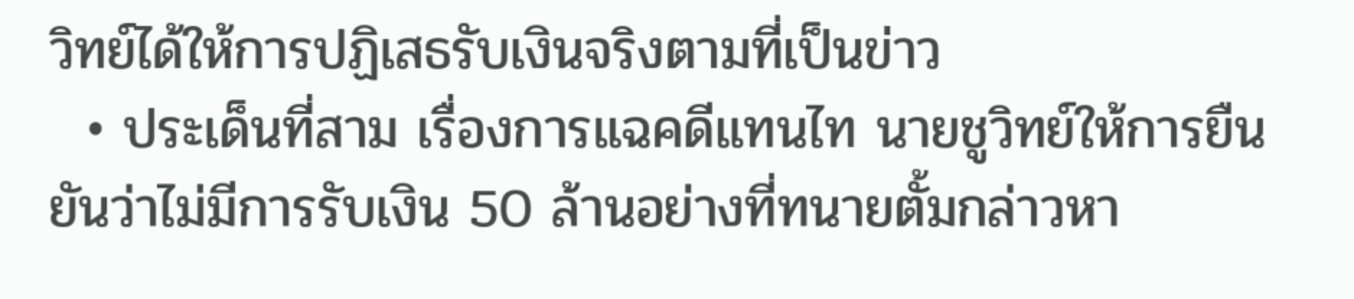วิทย์ได้ให้การปฏิเสธรับเงินจริงตามที่เป็นข่าว
  • ประเด็นที่สาม เรื่องการแฉคดีแทนไท นายชูวิทย์ให้การยืนยันว่าไม่มีการรับเงิน 50 ล้านอย่างที่ทนายตั้มกล่าวหา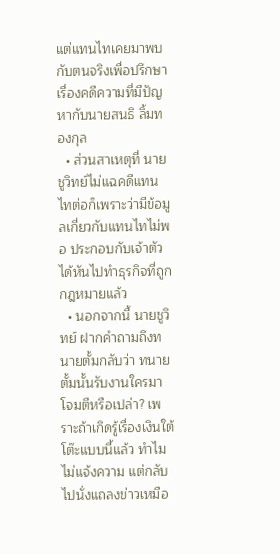แต่แทนไทเคยมาพบกับตนจริงเพื่อปรึกษาเรื่องคดีความที่มีปัญหากับนายสนธิ ลิ้มทองกุล
  • ส่วนสาเหตุที่ นายชูวิทย์ไม่แฉคดีแทนไทต่อก็เพราะว่ามีข้อมูลเกี่ยวกับแทนไทไม่พอ ประกอบกับเจ้าตัวได้หันไปทำธุรกิจที่ถูกกฎหมายแล้ว
  • นอกจากนี้ นายชูวิทย์ ฝากคำถามถึงทนายตั้มกลับว่า ทนายตั้มนั้นรับงานใครมาโจมตีหรือเปล่า? เพราะถ้าเกิดรู้เรื่องเงินใต้โต๊ะแบบนี้แล้ว ทำไมไม่แจ้งความ แต่กลับไปนั่งแถลงข่าวเหมือ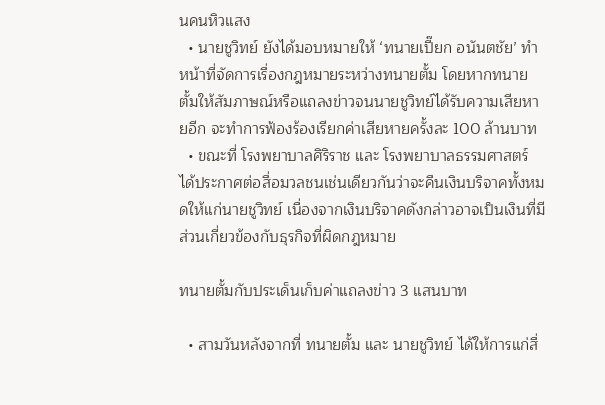นคนหิวแสง
  • นายชูวิทย์ ยังได้มอบหมายให้ ‘ทนายเปี๊ยก อนันตชัย’ ทำหน้าที่จัดการเรื่องกฎหมายระหว่างทนายตั้ม โดยหากทนายตั้มให้สัมภาษณ์หรือแถลงข่าวจนนายชูวิทย์ได้รับความเสียหายอีก จะทำการฟ้องร้องเรียกค่าเสียหายครั้งละ 100 ล้านบาท
  • ขณะที่ โรงพยาบาลศิริราช และ โรงพยาบาลธรรมศาสตร์ ได้ประกาศต่อสื่อมวลชนเช่นเดียวกันว่าจะคืนเงินบริจาคทั้งหมดให้แก่นายชูวิทย์ เนื่องจากเงินบริจาคดังกล่าวอาจเป็นเงินที่มีส่วนเกี่ยวข้องกับธุรกิจที่ผิดกฎหมาย

ทนายตั้มกับประเด็นเก็บค่าแถลงข่าว 3 แสนบาท

  • สามวันหลังจากที่ ทนายตั้ม และ นายชูวิทย์ ได้ให้การแก่สื่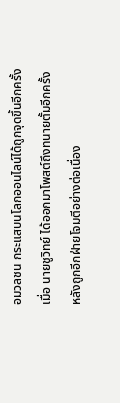อมวลชน กระแสบนโลกออนไลน์ได้ถูกจุดขึ้นอีกครั้ง เมื่อ นายชูวิทย์ ได้ออกมาโพสต์ถึงทนายตั้มอีกครั้ง หลังถูกอีกฝ่ายโจมตีอย่างต่อเนื่อง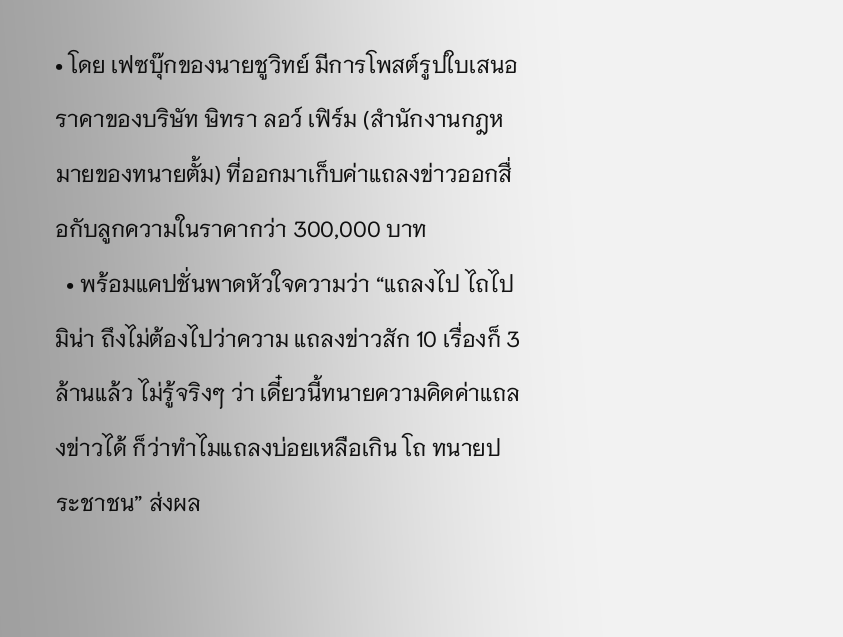• โดย เฟซบุ๊กของนายชูวิทย์ มีการโพสต์รูปใบเสนอราคาของบริษัท ษิทรา ลอว์ เฟิร์ม (สำนักงานกฎหมายของทนายตั้ม) ที่ออกมาเก็บค่าแถลงข่าวออกสื่อกับลูกความในราคากว่า 300,000 บาท
  • พร้อมแคปชั่นพาดหัวใจความว่า “แถลงไป ไถไป มิน่า ถึงไม่ต้องไปว่าความ แถลงข่าวสัก 10 เรื่องก็ 3 ล้านแล้ว ไม่รู้จริงๆ ว่า เดี๋ยวนี้ทนายความคิดค่าแถลงข่าวได้ ก็ว่าทำไมแถลงบ่อยเหลือเกิน โถ ทนายประชาชน” ส่งผล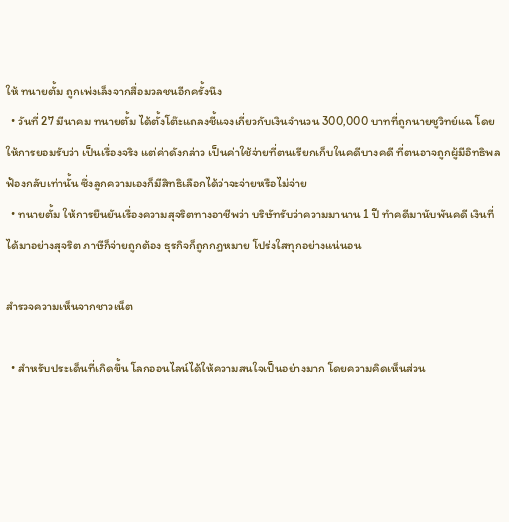ให้ ทนายตั้ม ถูกเพ่งเล็งจากสื่อมวลชนอีกครั้งนึง
  • วันที่ 27 มีนาคม ทนายตั้ม ได้ตั้งโต๊ะแถลงชี้แจงเกี่ยวกับเงินจำนวน 300,000 บาทที่ถูกนายชูวิทย์แฉ โดยให้การยอมรับว่า เป็นเรื่องจริง แต่ค่าดังกล่าว เป็นค่าใช้จ่ายที่ตนเรียกเก็บในคดีบางคดี ที่ตนอาจถูกผู้มีอิทธิพลฟ้องกลับเท่านั้น ซึ่งลูกความเองก็มีสิทธิเลือกได้ว่าจะจ่ายหรือไม่จ่าย
  • ทนายตั้ม ให้การยืนยันเรื่องความสุจริตทางอาชีพว่า บริษัทรับว่าความมานาน 1 ปี ทำคดีมานับพันคดี เงินที่ได้มาอย่างสุจริต ภาษีก็จ่ายถูกต้อง ธุรกิจก็ถูกกฎหมาย โปร่งใสทุกอย่างแน่นอน

สำรวจความเห็นจากชาวเน็ต

  • สำหรับประเด็นที่เกิดขึ้น โลกออนไลน์ได้ให้ความสนใจเป็นอย่างมาก โดยความคิดเห็นส่วน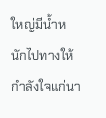ใหญ่มีน้ำหนักไปทางให้กำลังใจแก่นา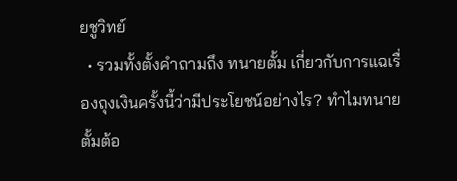ยชูวิทย์
  • รวมทั้งตั้งคำถามถึง ทนายตั้ม เกี่ยวกับการแฉเรื่องถุงเงินครั้งนี้ว่ามีประโยชน์อย่างไร? ทำไมทนายตั้มต้อ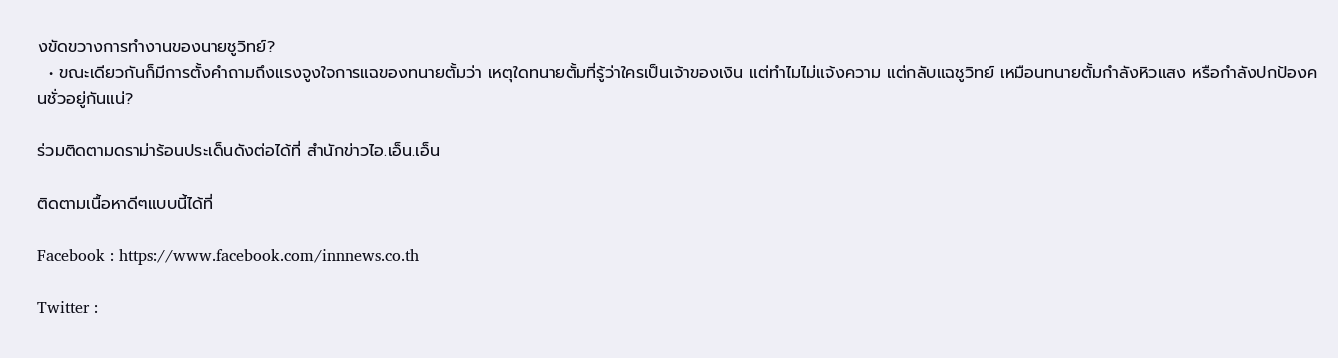งขัดขวางการทำงานของนายชูวิทย์?
  • ขณะเดียวกันก็มีการตั้งคำถามถึงแรงจูงใจการแฉของทนายตั้มว่า เหตุใดทนายตั้มที่รู้ว่าใครเป็นเจ้าของเงิน แต่ทำไมไม่แจ้งความ แต่กลับแฉชูวิทย์ เหมือนทนายตั้มกำลังหิวแสง หรือกำลังปกป้องคนชั่วอยู่กันแน่?

ร่วมติดตามดราม่าร้อนประเด็นดังต่อได้ที่ สำนักข่าวไอ.เอ็น.เอ็น

ติดตามเนื้อหาดีๆแบบนี้ได้ที่

Facebook : https://www.facebook.com/innnews.co.th

Twitter :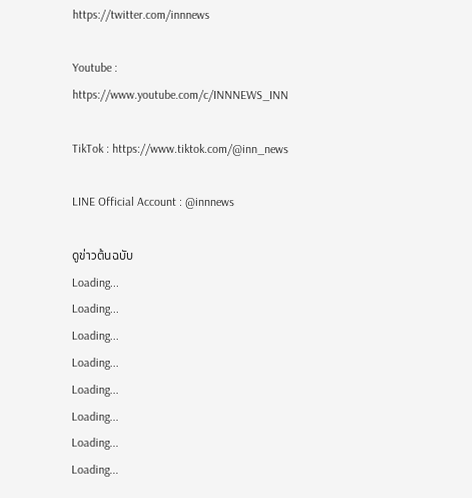https://twitter.com/innnews

Youtube : https://www.youtube.com/c/INNNEWS_INN

TikTok : https://www.tiktok.com/@inn_news

LINE Official Account : @innnews

ดูข่าวต้นฉบับ
Loading...
Loading...
Loading...
Loading...
Loading...
Loading...
Loading...
Loading...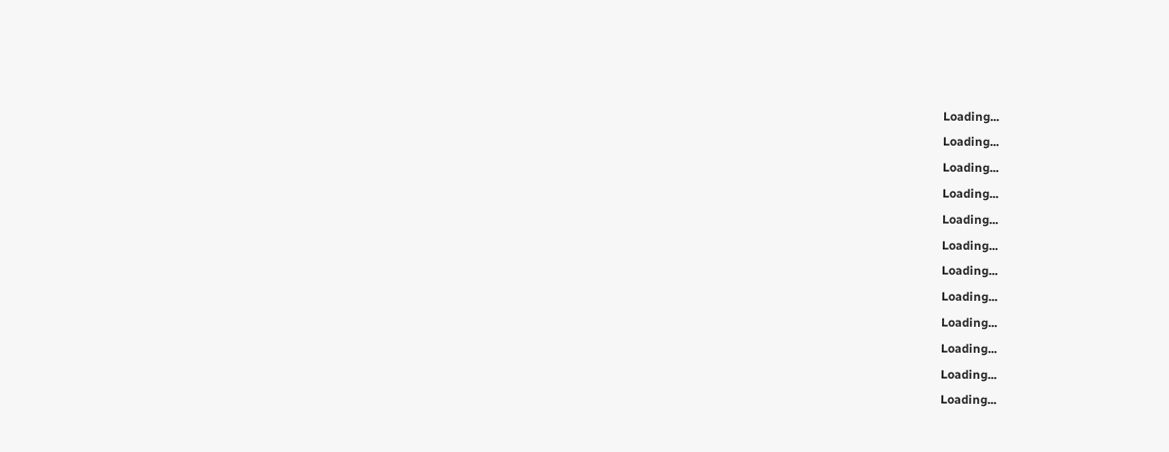Loading...
Loading...
Loading...
Loading...
Loading...
Loading...
Loading...
Loading...
Loading...
Loading...
Loading...
Loading...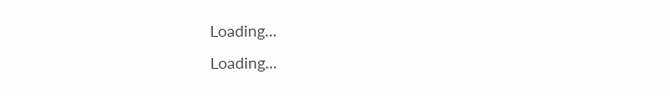Loading...
Loading...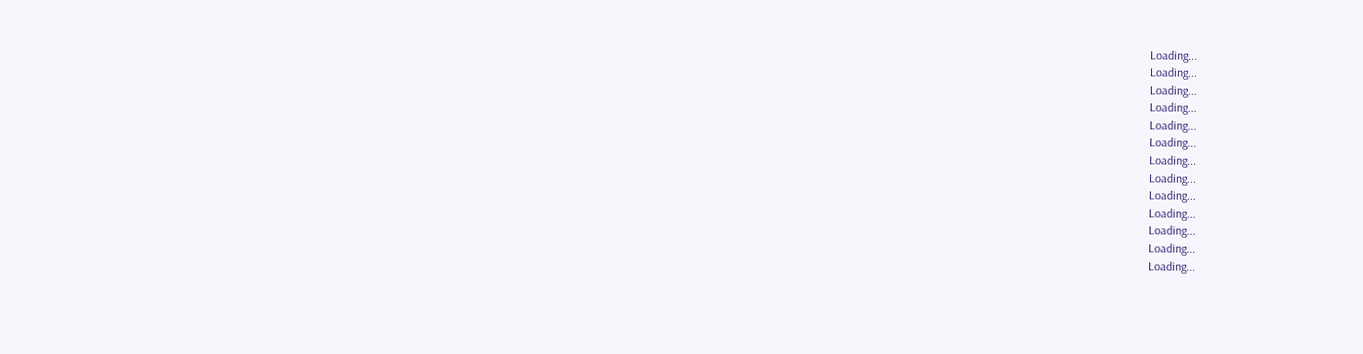Loading...
Loading...
Loading...
Loading...
Loading...
Loading...
Loading...
Loading...
Loading...
Loading...
Loading...
Loading...
Loading...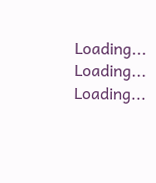Loading...
Loading...
Loading...